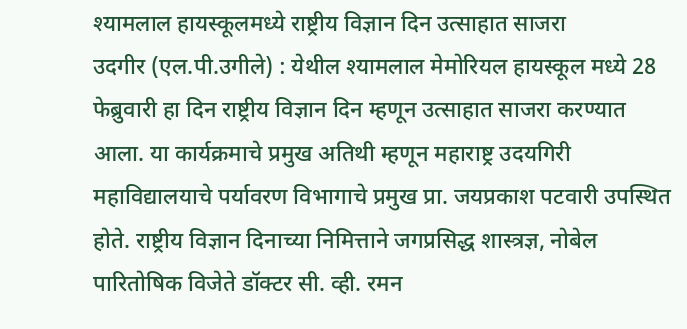श्यामलाल हायस्कूलमध्ये राष्ट्रीय विज्ञान दिन उत्साहात साजरा
उदगीर (एल.पी.उगीले) : येथील श्यामलाल मेमोरियल हायस्कूल मध्ये 28 फेब्रुवारी हा दिन राष्ट्रीय विज्ञान दिन म्हणून उत्साहात साजरा करण्यात आला. या कार्यक्रमाचे प्रमुख अतिथी म्हणून महाराष्ट्र उदयगिरी महाविद्यालयाचे पर्यावरण विभागाचे प्रमुख प्रा. जयप्रकाश पटवारी उपस्थित होते. राष्ट्रीय विज्ञान दिनाच्या निमित्ताने जगप्रसिद्ध शास्त्रज्ञ, नोबेल पारितोषिक विजेते डॉक्टर सी. व्ही. रमन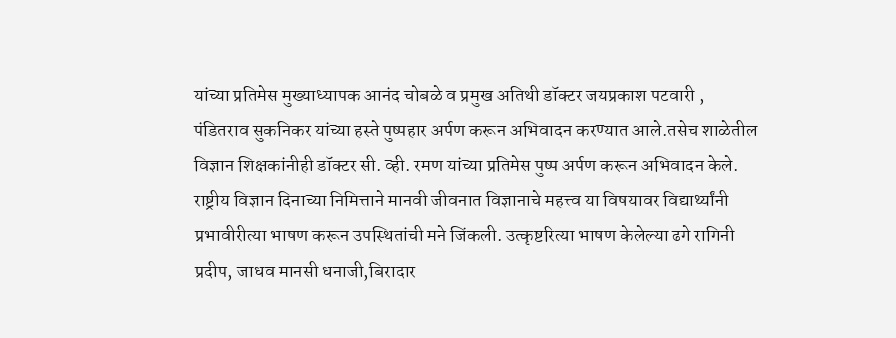यांच्या प्रतिमेस मुख्याध्यापक आनंद चोबळे व प्रमुख अतिथी डॉक्टर जयप्रकाश पटवारी , पंडितराव सुकनिकर यांच्या हस्ते पुष्पहार अर्पण करून अभिवादन करण्यात आले.तसेच शाळेतील विज्ञान शिक्षकांनीही डॉक्टर सी. व्ही. रमण यांच्या प्रतिमेस पुष्प अर्पण करून अभिवादन केले.
राष्ट्रीय विज्ञान दिनाच्या निमित्ताने मानवी जीवनात विज्ञानाचे महत्त्व या विषयावर विद्यार्थ्यांनी प्रभावीरीत्या भाषण करून उपस्थितांची मने जिंकली. उत्कृष्टरित्या भाषण केलेल्या ढगे रागिनी प्रदीप, जाधव मानसी धनाजी,बिरादार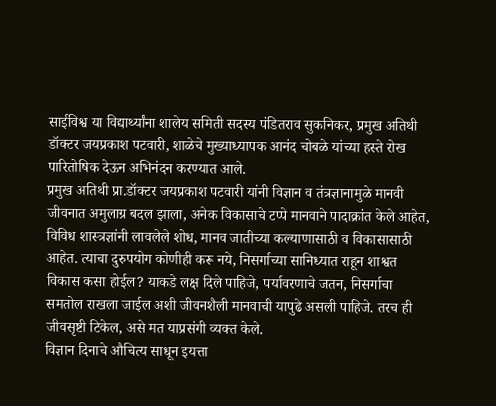साईविश्व या विद्यार्थ्यांना शालेय समिती सदस्य पंडितराव सुकनिकर, प्रमुख अतिथी डॉक्टर जयप्रकाश पटवारी, शाळेचे मुख्याध्यापक आनंद चोबळे यांच्या हस्ते रोख पारितोषिक देऊन अभिनंदन करण्यात आले.
प्रमुख अतिथी प्रा.डॉक्टर जयप्रकाश पटवारी यांनी विज्ञान व तंत्रज्ञानामुळे मानवी जीवनात अमुलाग्र बदल झाला, अनेक विकासाचे टप्पे मानवाने पादाक्रांत केले आहेत, विविध शास्त्रज्ञांनी लावलेले शोध, मानव जातीच्या कल्याणासाठी व विकासासाठी आहेत. त्याचा दुरुपयोग कोणीही करू नये, निसर्गाच्या सानिध्यात राहून शाश्वत विकास कसा होईल? याकडे लक्ष दिले पाहिजे, पर्यावरणाचे जतन, निसर्गाचा समतोल राखला जाईल अशी जीवनशैली मानवाची यापुढे असली पाहिजे. तरच ही जीवसृष्टी टिकेल, असे मत याप्रसंगी व्यक्त केले.
विज्ञान दिनाचे औचित्य साधून इयत्ता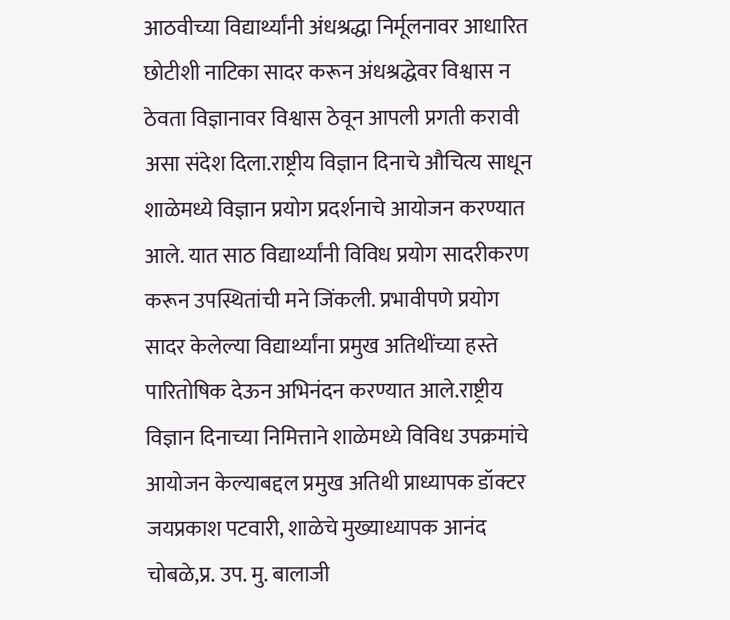आठवीच्या विद्यार्थ्यांनी अंधश्रद्धा निर्मूलनावर आधारित छोटीशी नाटिका सादर करून अंधश्रद्धेवर विश्वास न ठेवता विज्ञानावर विश्वास ठेवून आपली प्रगती करावी असा संदेश दिला.राष्ट्रीय विज्ञान दिनाचे औचित्य साधून शाळेमध्ये विज्ञान प्रयोग प्रदर्शनाचे आयोजन करण्यात आले. यात साठ विद्यार्थ्यांनी विविध प्रयोग सादरीकरण करून उपस्थितांची मने जिंकली. प्रभावीपणे प्रयोग सादर केलेल्या विद्यार्थ्यांना प्रमुख अतिथींच्या हस्ते पारितोषिक देऊन अभिनंदन करण्यात आले.राष्ट्रीय विज्ञान दिनाच्या निमित्ताने शाळेमध्ये विविध उपक्रमांचे आयोजन केल्याबद्दल प्रमुख अतिथी प्राध्यापक डॉक्टर जयप्रकाश पटवारी, शाळेचे मुख्याध्यापक आनंद चोबळे,प्र. उप. मु. बालाजी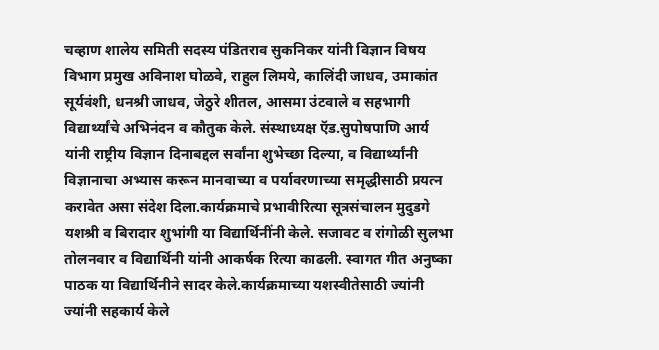चव्हाण शालेय समिती सदस्य पंडितराव सुकनिकर यांनी विज्ञान विषय विभाग प्रमुख अविनाश घोळवे, राहुल लिमये, कालिंदी जाधव, उमाकांत सूर्यवंशी, धनश्री जाधव, जेठुरे शीतल, आसमा उंटवाले व सहभागी विद्यार्थ्यांचे अभिनंदन व कौतुक केले. संस्थाध्यक्ष ऍड.सुपोषपाणि आर्य यांनी राष्ट्रीय विज्ञान दिनाबद्दल सर्वांना शुभेच्छा दिल्या, व विद्यार्थ्यांनी विज्ञानाचा अभ्यास करून मानवाच्या व पर्यावरणाच्या समृद्धीसाठी प्रयत्न करावेत असा संदेश दिला.कार्यक्रमाचे प्रभावीरित्या सूत्रसंचालन मुदुडगे यशश्री व बिरादार शुभांगी या विद्यार्थिनींनी केले. सजावट व रांगोळी सुलभा तोलनवार व विद्यार्थिनी यांनी आकर्षक रित्या काढली. स्वागत गीत अनुष्का पाठक या विद्यार्थिनीने सादर केले.कार्यक्रमाच्या यशस्वीतेसाठी ज्यांनी ज्यांनी सहकार्य केले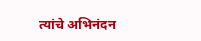त्यांचे अभिनंदन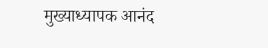मुख्याध्यापक आनंद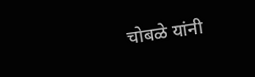चोबळे यांनी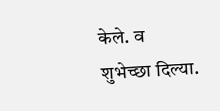केले. व शुभेच्छा दिल्या.